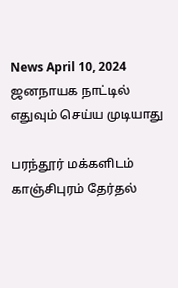News April 10, 2024
ஜனநாயக நாட்டில் எதுவும் செய்ய முடியாது

பரந்தூர் மக்களிடம் காஞ்சிபுரம் தேர்தல்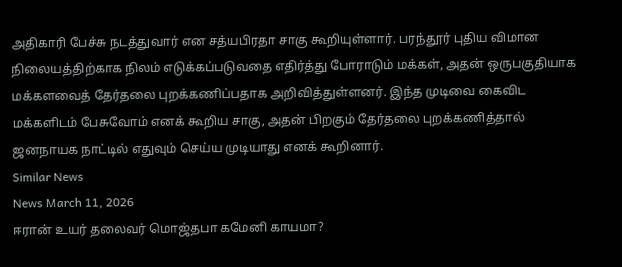அதிகாரி பேச்சு நடத்துவார் என சத்யபிரதா சாகு கூறியுள்ளார். பரந்தூர் புதிய விமான நிலையத்திற்காக நிலம் எடுக்கப்படுவதை எதிர்த்து போராடும் மக்கள், அதன் ஒருபகுதியாக மக்களவைத் தேர்தலை புறக்கணிப்பதாக அறிவித்துள்ளனர். இந்த முடிவை கைவிட மக்களிடம் பேசுவோம் எனக் கூறிய சாகு, அதன் பிறகும் தேர்தலை புறக்கணித்தால் ஜனநாயக நாட்டில் எதுவும் செய்ய முடியாது எனக் கூறினார்.
Similar News
News March 11, 2026
ஈரான் உயர் தலைவர் மொஜ்தபா கமேனி காயமா?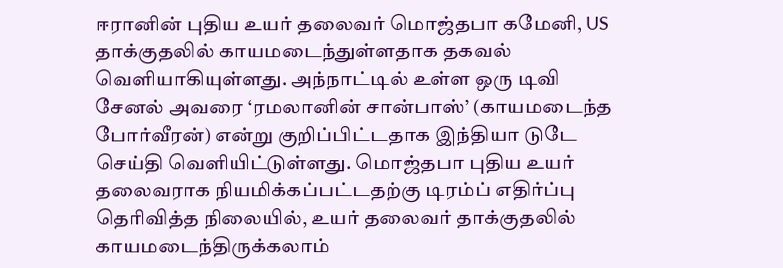ஈரானின் புதிய உயர் தலைவர் மொஜ்தபா கமேனி, US தாக்குதலில் காயமடைந்துள்ளதாக தகவல் வெளியாகியுள்ளது. அந்நாட்டில் உள்ள ஒரு டிவி சேனல் அவரை ‘ரமலானின் சான்பாஸ்’ (காயமடைந்த போர்வீரன்) என்று குறிப்பிட்டதாக இந்தியா டுடே செய்தி வெளியிட்டுள்ளது. மொஜ்தபா புதிய உயர் தலைவராக நியமிக்கப்பட்டதற்கு டிரம்ப் எதிர்ப்பு தெரிவித்த நிலையில், உயர் தலைவர் தாக்குதலில் காயமடைந்திருக்கலாம்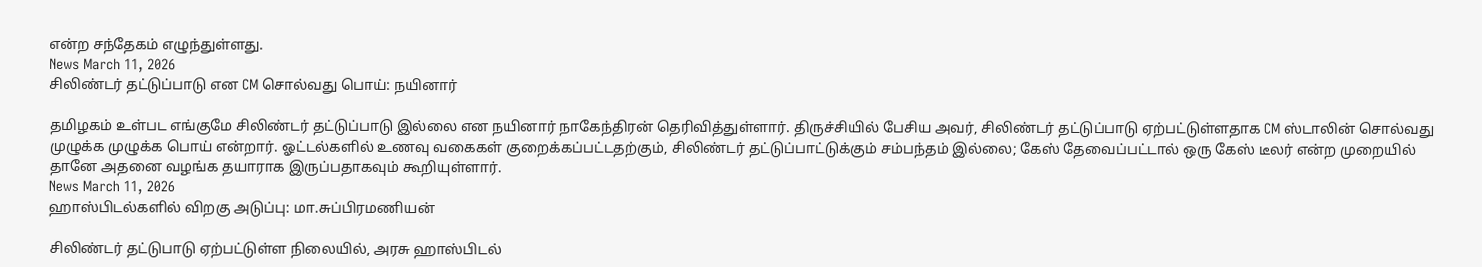என்ற சந்தேகம் எழுந்துள்ளது.
News March 11, 2026
சிலிண்டர் தட்டுப்பாடு என CM சொல்வது பொய்: நயினார்

தமிழகம் உள்பட எங்குமே சிலிண்டர் தட்டுப்பாடு இல்லை என நயினார் நாகேந்திரன் தெரிவித்துள்ளார். திருச்சியில் பேசிய அவர், சிலிண்டர் தட்டுப்பாடு ஏற்பட்டுள்ளதாக CM ஸ்டாலின் சொல்வது முழுக்க முழுக்க பொய் என்றார். ஓட்டல்களில் உணவு வகைகள் குறைக்கப்பட்டதற்கும், சிலிண்டர் தட்டுப்பாட்டுக்கும் சம்பந்தம் இல்லை; கேஸ் தேவைப்பட்டால் ஒரு கேஸ் டீலர் என்ற முறையில் தானே அதனை வழங்க தயாராக இருப்பதாகவும் கூறியுள்ளார்.
News March 11, 2026
ஹாஸ்பிடல்களில் விறகு அடுப்பு: மா.சுப்பிரமணியன்

சிலிண்டர் தட்டுபாடு ஏற்பட்டுள்ள நிலையில், அரசு ஹாஸ்பிடல்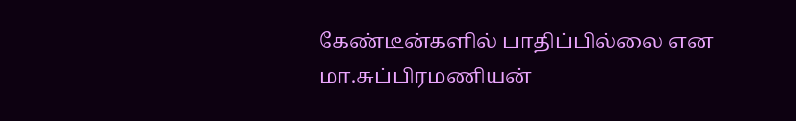கேண்டீன்களில் பாதிப்பில்லை என மா.சுப்பிரமணியன்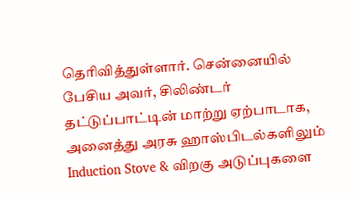தெரிவித்துள்ளார். சென்னையில் பேசிய அவர், சிலிண்டர் தட்டுப்பாட்டின் மாற்று ஏற்பாடாக, அனைத்து அரசு ஹாஸ்பிடல்களிலும் Induction Stove & விறகு அடுப்புகளை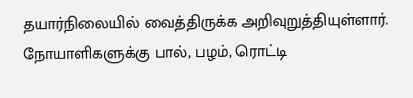தயார்நிலையில் வைத்திருக்க அறிவுறுத்தியுள்ளார். நோயாளிகளுக்கு பால், பழம், ரொட்டி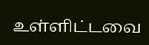உள்ளிட்டவை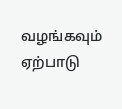வழங்கவும் ஏற்பாடு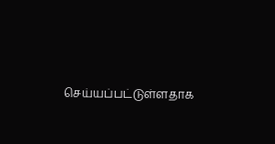செய்யப்பட்டுள்ளதாக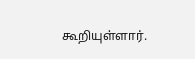கூறியுள்ளார்.